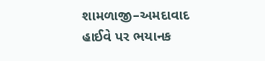શામળાજી–અમદાવાદ હાઈવે પર ભયાનક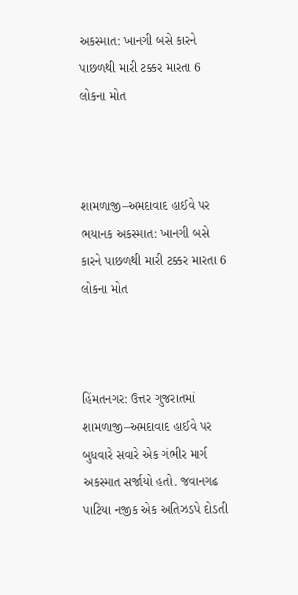અકસ્માત: ખાનગી બસે કારને પાછળથી મારી ટક્કર મારતા 6 લોકના મોત



શામળાજી–અમદાવાદ હાઈવે પર ભયાનક અકસ્માત: ખાનગી બસે કારને પાછળથી મારી ટક્કર મારતા 6 લોકના મોત



હિંમતનગર: ઉત્તર ગુજરાતમાં શામળાજી–અમદાવાદ હાઈવે પર બુધવારે સવારે એક ગંભીર માર્ગ અકસ્માત સર્જાયો હતો. જવાનગઢ પાટિયા નજીક એક અતિઝડપે દોડતી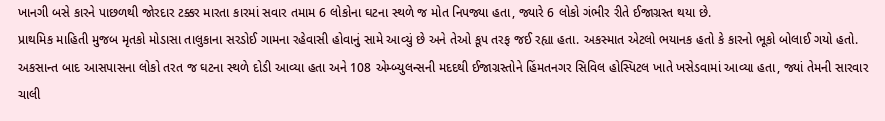ખાનગી બસે કારને પાછળથી જોરદાર ટક્કર મારતા કારમાં સવાર તમામ 6 લોકોના ઘટના સ્થળે જ મોત નિપજ્યા હતા, જ્યારે 6 લોકો ગંભીર રીતે ઈજાગ્રસ્ત થયા છે.
પ્રાથમિક માહિતી મુજબ મૃતકો મોડાસા તાલુકાના સરડોઈ ગામના રહેવાસી હોવાનું સામે આવ્યું છે અને તેઓ કૂપ તરફ જઈ રહ્યા હતા. અકસ્માત એટલો ભયાનક હતો કે કારનો ભૂકો બોલાઈ ગયો હતો.
અકસાન્ત બાદ આસપાસના લોકો તરત જ ઘટના સ્થળે દોડી આવ્યા હતા અને 108 એમ્બ્યુલન્સની મદદથી ઈજાગ્રસ્તોને હિંમતનગર સિવિલ હોસ્પિટલ ખાતે ખસેડવામાં આવ્યા હતા, જ્યાં તેમની સારવાર ચાલી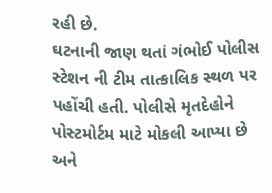રહી છે.
ઘટનાની જાણ થતાં ગંભોઈ પોલીસ સ્ટેશન ની ટીમ તાત્કાલિક સ્થળ પર પહોંચી હતી. પોલીસે મૃતદેહોને પોસ્ટમોર્ટમ માટે મોકલી આપ્યા છે અને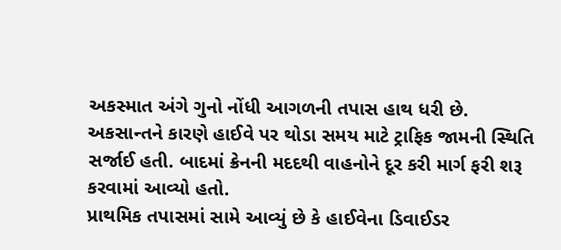અકસ્માત અંગે ગુનો નોંધી આગળની તપાસ હાથ ધરી છે.
અકસાન્તને કારણે હાઈવે પર થોડા સમય માટે ટ્રાફિક જામની સ્થિતિ સર્જાઈ હતી. બાદમાં ક્રેનની મદદથી વાહનોને દૂર કરી માર્ગ ફરી શરૂ કરવામાં આવ્યો હતો.
પ્રાથમિક તપાસમાં સામે આવ્યું છે કે હાઈવેના ડિવાઈડર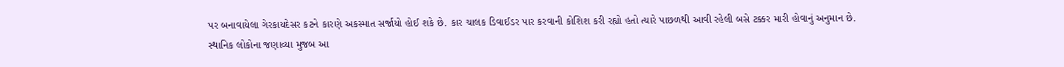પર બનાવાયેલા ગેરકાયદેસર કટને કારણે અકસ્માત સર્જાયો હોઈ શકે છે. કાર ચાલક ડિવાઈડર પાર કરવાની કોશિશ કરી રહ્યો હતો ત્યારે પાછળથી આવી રહેલી બસે ટક્કર મારી હોવાનું અનુમાન છે.
સ્થાનિક લોકોના જણાવ્યા મુજબ આ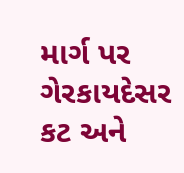માર્ગ પર ગેરકાયદેસર કટ અને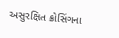અસુરક્ષિત ક્રોસિંગના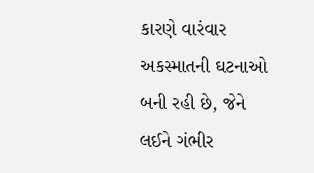કારણે વારંવાર અકસ્માતની ઘટનાઓ બની રહી છે, જેને લઈને ગંભીર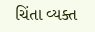ચિંતા વ્યક્ત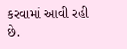કરવામાં આવી રહી છે.